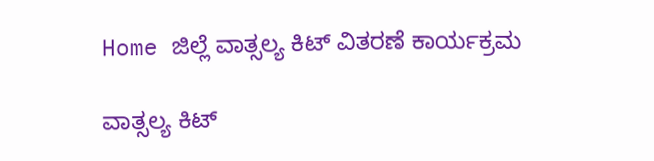Home ಜಿಲ್ಲೆ ವಾತ್ಸಲ್ಯ ಕಿಟ್ ವಿತರಣೆ ಕಾರ್ಯಕ್ರಮ

ವಾತ್ಸಲ್ಯ ಕಿಟ್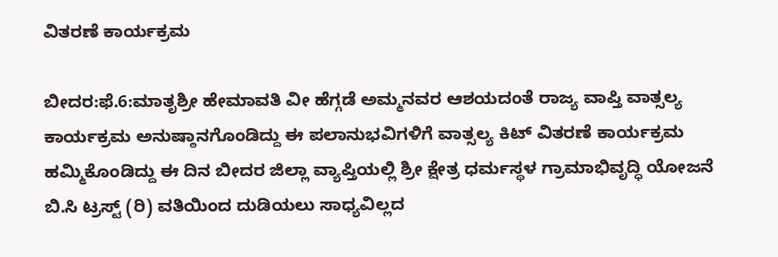ವಿತರಣೆ ಕಾರ್ಯಕ್ರಮ

ಬೀದರ:ಫೆ.6:ಮಾತೃಶ್ರೀ ಹೇಮಾವತಿ ವೀ ಹೆಗ್ಗಡೆ ಅಮ್ಮನವರ ಆಶಯದಂತೆ ರಾಜ್ಯ ವಾಪ್ತಿ ವಾತ್ಸಲ್ಯ ಕಾರ್ಯಕ್ರಮ ಅನುಷ್ಠಾನಗೊಂಡಿದ್ದು ಈ ಪಲಾನುಭವಿಗಳಿಗೆ ವಾತ್ಸಲ್ಯ ಕಿಟ್ ವಿತರಣೆ ಕಾರ್ಯಕ್ರಮ ಹಮ್ಮಿಕೊಂಡಿದ್ದು ಈ ದಿನ ಬೀದರ ಜಿಲ್ಲಾ ವ್ಯಾಪ್ತಿಯಲ್ಲಿ ಶ್ರೀ ಕ್ಷೇತ್ರ ಧರ್ಮಸ್ಥಳ ಗ್ರಾಮಾಭಿವೃದ್ಧಿ ಯೋಜನೆ ಬಿ.ಸಿ ಟ್ರಸ್ಟ್ (ರಿ) ವತಿಯಿಂದ ದುಡಿಯಲು ಸಾಧ್ಯವಿಲ್ಲದ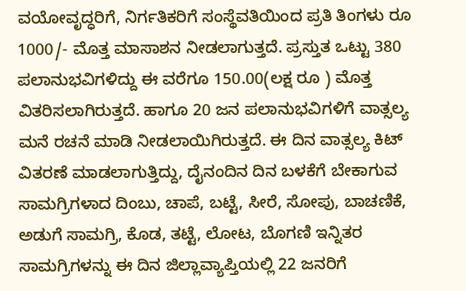ವಯೋವೃದ್ಧರಿಗೆ, ನಿರ್ಗತಿಕರಿಗೆ ಸಂಸ್ಥೆವತಿಯಿಂದ ಪ್ರತಿ ತಿಂಗಳು ರೂ 1000/- ಮೊತ್ತ ಮಾಸಾಶನ ನೀಡಲಾಗುತ್ತದೆ. ಪ್ರಸ್ತುತ ಒಟ್ಟು 380 ಪಲಾನುಭವಿಗಳಿದ್ದು ಈ ವರೆಗೂ 150.00(ಲಕ್ಷ ರೂ ) ಮೊತ್ತ ವಿತರಿಸಲಾಗಿರುತ್ತದೆ. ಹಾಗೂ 20 ಜನ ಪಲಾನುಭವಿಗಳಿಗೆ ವಾತ್ಸಲ್ಯ ಮನೆ ರಚನೆ ಮಾಡಿ ನೀಡಲಾಯಿಗಿರುತ್ತದೆ. ಈ ದಿನ ವಾತ್ಸಲ್ಯ ಕಿಟ್ ವಿತರಣೆ ಮಾಡಲಾಗುತ್ತಿದ್ದು, ದೈನಂದಿನ ದಿನ ಬಳಕೆಗೆ ಬೇಕಾಗುವ ಸಾಮಗ್ರಿಗಳಾದ ದಿಂಬು, ಚಾಪೆ, ಬಟ್ಟೆ, ಸೀರೆ, ಸೋಪು, ಬಾಚಣಿಕೆ, ಅಡುಗೆ ಸಾಮಗ್ರಿ, ಕೊಡ, ತಟ್ಟೆ, ಲೋಟ, ಬೊಗಣಿ ಇನ್ನಿತರ ಸಾಮಗ್ರಿಗಳನ್ನು ಈ ದಿನ ಜಿಲ್ಲಾವ್ಯಾಪ್ತಿಯಲ್ಲಿ 22 ಜನರಿಗೆ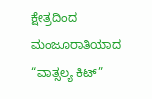ಕ್ಷೇತ್ರದಿಂದ ಮಂಜೂರಾತಿಯಾದ “ವಾತ್ಸಲ್ಯ ಕಿಟ್”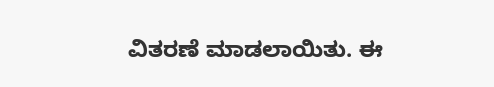ವಿತರಣೆ ಮಾಡಲಾಯಿತು. ಈ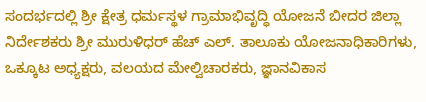ಸಂದರ್ಭದಲ್ಲಿ ಶ್ರೀ ಕ್ಷೇತ್ರ ಧರ್ಮಸ್ಥಳ ಗ್ರಾಮಾಭಿವೃದ್ಧಿ ಯೋಜನೆ ಬೀದರ ಜಿಲ್ಲಾ ನಿರ್ದೇಶಕರು ಶ್ರೀ ಮುರುಳಿಧರ್ ಹೆಚ್ ಎಲ್. ತಾಲೂಕು ಯೋಜನಾಧಿಕಾರಿಗಳು, ಒಕ್ಕೂಟ ಅಧ್ಯಕ್ಷರು, ವಲಯದ ಮೇಲ್ವಿಚಾರಕರು, ಜ್ಞಾನವಿಕಾಸ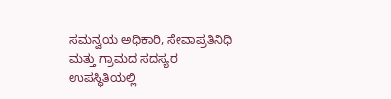ಸಮನ್ವಯ ಅಧಿಕಾರಿ, ಸೇವಾಪ್ರತಿನಿಧಿ ಮತ್ತು ಗ್ರಾಮದ ಸದಸ್ಯರ ಉಪಸ್ಥಿತಿಯಲ್ಲಿ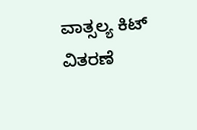ವಾತ್ಸಲ್ಯ ಕಿಟ್ ವಿತರಣೆ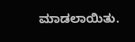ಮಾಡಲಾಯಿತು.